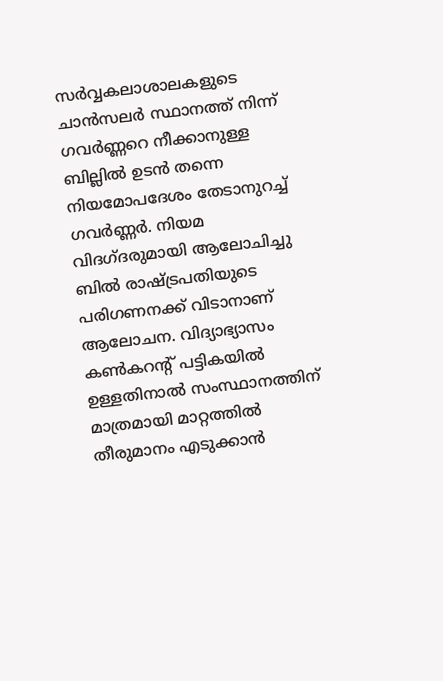സർവ്വകലാശാലകളുടെ ചാൻസലർ സ്ഥാനത്ത് നിന്ന് ഗവർണ്ണറെ നീക്കാനുള്ള ബില്ലിൽ ഉടൻ തന്നെ നിയമോപദേശം തേടാനുറച്ച് ഗവർണ്ണർ. നിയമ വിദഗ്ദരുമായി ആലോചിച്ചു ബിൽ രാഷ്ട്രപതിയുടെ പരിഗണനക്ക് വിടാനാണ് ആലോചന. വിദ്യാഭ്യാസം കൺകറന്റ് പട്ടികയിൽ ഉള്ളതിനാൽ സംസ്ഥാനത്തിന് മാത്രമായി മാറ്റത്തിൽ തീരുമാനം എടുക്കാൻ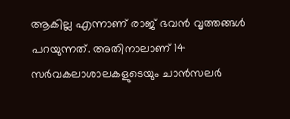ആകില്ല എന്നാണ് രാജ് ഭവൻ വൃത്തങ്ങൾ പറയുന്നത്. അതിനാലാണ് 14 സർവകലാശാലകളുടെയും ചാൻസലർ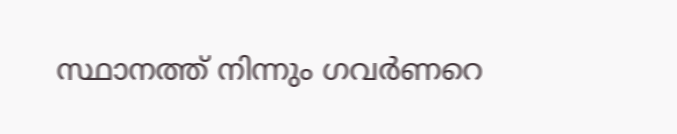സ്ഥാനത്ത് നിന്നും ഗവർണറെ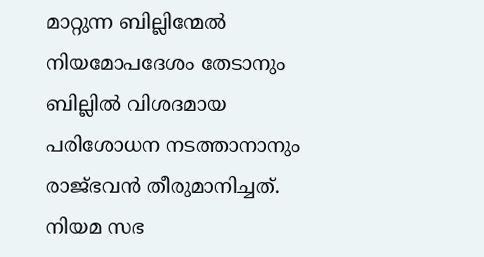മാറ്റുന്ന ബില്ലിന്മേൽ നിയമോപദേശം തേടാനും ബില്ലിൽ വിശദമായ പരിശോധന നടത്താനാനും രാജ്ഭവൻ തീരുമാനിച്ചത്. നിയമ സഭ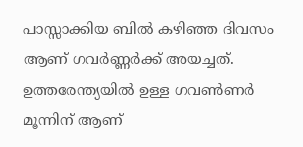പാസ്സാക്കിയ ബിൽ കഴിഞ്ഞ ദിവസം ആണ് ഗവർണ്ണർക്ക് അയച്ചത്. ഉത്തരേന്ത്യയിൽ ഉള്ള ഗവൺണർ മൂന്നിന് ആണ്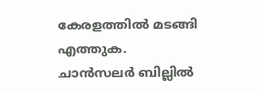കേരളത്തിൽ മടങ്ങി എത്തുക.
ചാൻസലർ ബില്ലിൽ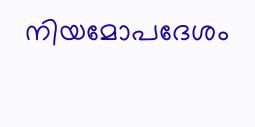നിയമോപദേശം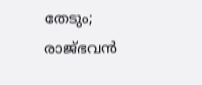തേടും; രാജ്ഭവൻ